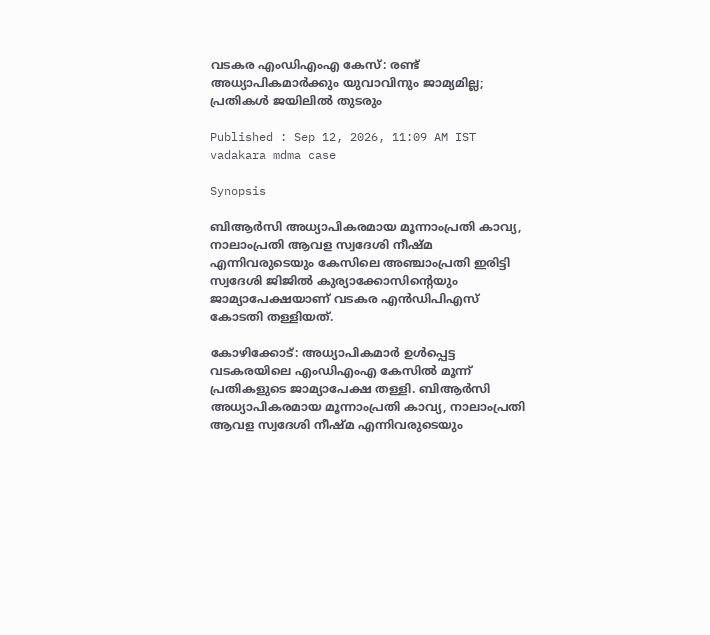വടകര എംഡിഎംഎ കേസ്: രണ്ട് അധ്യാപികമാർക്കും യുവാവിനും ജാമ്യമില്ല; പ്രതികൾ ജയിലിൽ തുടരും

Published : Sep 12, 2026, 11:09 AM IST
vadakara mdma case

Synopsis

ബിആർസി അധ്യാപികരമായ മൂന്നാംപ്രതി കാവ്യ, നാലാംപ്രതി ആവള സ്വദേശി നീഷ്മ എന്നിവരുടെയും കേസിലെ അഞ്ചാംപ്രതി ഇരിട്ടി സ്വദേശി ജിജിൽ കുര്യാക്കോസിന്റെയും ജാമ്യാപേക്ഷയാണ് വടകര എൻഡിപിഎസ് കോടതി തള്ളിയത്.

കോഴിക്കോട്: അധ്യാപികമാർ ഉൾപ്പെട്ട വടകരയിലെ എംഡിഎംഎ കേസിൽ മൂന്ന് പ്രതികളുടെ ജാമ്യാപേക്ഷ തള്ളി. ബിആർസി അധ്യാപികരമായ മൂന്നാംപ്രതി കാവ്യ, നാലാംപ്രതി ആവള സ്വദേശി നീഷ്മ എന്നിവരുടെയും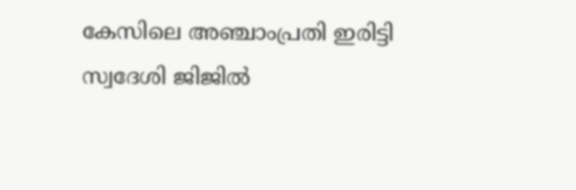കേസിലെ അഞ്ചാംപ്രതി ഇരിട്ടി സ്വദേശി ജിജിൽ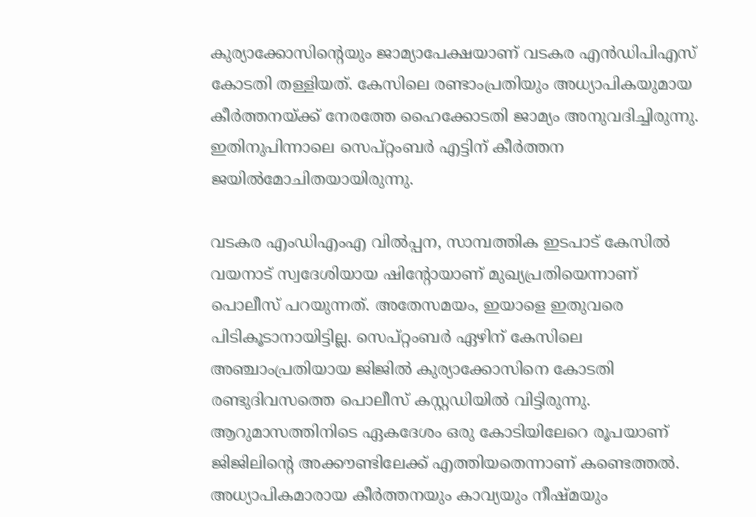കുര്യാക്കോസിന്റെയും ജാമ്യാപേക്ഷയാണ് വടകര എൻഡിപിഎസ് കോടതി തള്ളിയത്. കേസിലെ രണ്ടാംപ്രതിയും അധ്യാപികയുമായ കീർത്തനയ്ക്ക് നേരത്തേ ഹൈക്കോടതി ജാമ്യം അനുവദിച്ചിരുന്നു. ഇതിനുപിന്നാലെ സെപ്റ്റംബർ എട്ടിന് കീർത്തന ജയിൽമോചിതയായിരുന്നു.

വടകര എംഡിഎംഎ വിൽപ്പന, സാമ്പത്തിക ഇടപാട് കേസിൽ വയനാട് സ്വദേശിയായ ഷിന്റോയാണ് മുഖ്യപ്രതിയെന്നാണ് പൊലീസ് പറയുന്നത്. അതേസമയം, ഇയാളെ ഇതുവരെ പിടികൂടാനായിട്ടില്ല. സെപ്റ്റംബർ ഏഴിന് കേസിലെ അഞ്ചാംപ്രതിയായ ജിജിൽ കുര്യാക്കോസിനെ കോടതി രണ്ടുദിവസത്തെ പൊലീസ് കസ്റ്റഡിയിൽ വിട്ടിരുന്നു. ആറുമാസത്തിനിടെ ഏകദേശം ഒരു കോടിയിലേറെ രൂപയാണ് ജിജിലിന്റെ അക്കൗണ്ടിലേക്ക് എത്തിയതെന്നാണ് കണ്ടെത്തൽ. അധ്യാപികമാരായ കീർത്തനയും കാവ്യയും നീഷ്മയും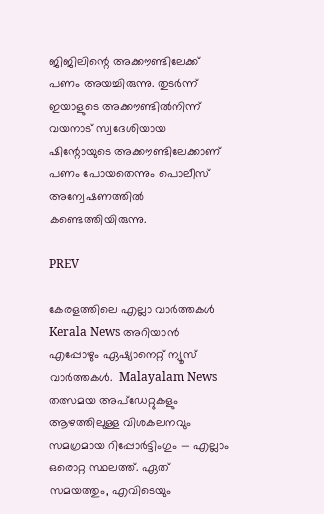ജിജിലിന്റെ അക്കൗണ്ടിലേക്ക് പണം അയച്ചിരുന്നു. തുടർന്ന് ഇയാളുടെ അക്കൗണ്ടിൽനിന്ന് വയനാട് സ്വദേശിയായ ഷിന്റോയുടെ അക്കൗണ്ടിലേക്കാണ് പണം പോയതെന്നും പൊലീസ് അന്വേഷണത്തിൽ കണ്ടെത്തിയിരുന്നു.

PREV

കേരളത്തിലെ എല്ലാ വാർത്തകൾ Kerala News അറിയാൻ  എപ്പോഴും ഏഷ്യാനെറ്റ് ന്യൂസ് വാർത്തകൾ.  Malayalam News   തത്സമയ അപ്‌ഡേറ്റുകളും ആഴത്തിലുള്ള വിശകലനവും സമഗ്രമായ റിപ്പോർട്ടിംഗും — എല്ലാം ഒരൊറ്റ സ്ഥലത്ത്. ഏത് സമയത്തും, എവിടെയും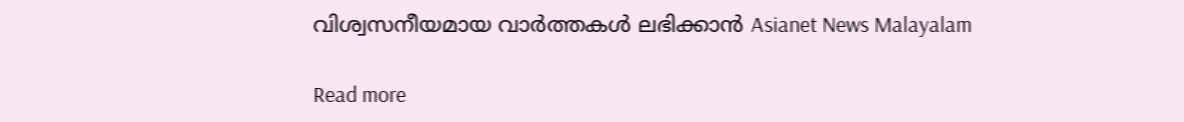വിശ്വസനീയമായ വാർത്തകൾ ലഭിക്കാൻ Asianet News Malayalam

Read more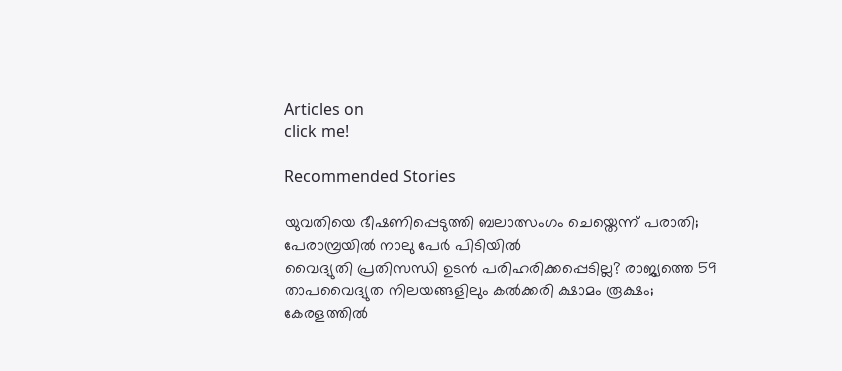Articles on
click me!

Recommended Stories

യുവതിയെ ഭീഷണിപ്പെടുത്തി ബലാത്സംഗം ചെയ്തെന്ന് പരാതി; പേരാമ്പ്രയിൽ നാലു പേർ പിടിയിൽ
വൈദ്യുതി പ്രതിസന്ധി ഉടൻ പരിഹരിക്കപ്പെടില്ല? രാജ്യത്തെ 59 താപവൈദ്യുത നിലയങ്ങളിലും കൽക്കരി ക്ഷാമം രൂക്ഷം; കേരളത്തിൽ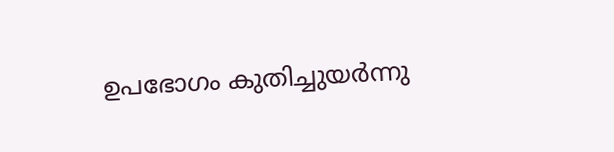ഉപഭോഗം കുതിച്ചുയർന്നു